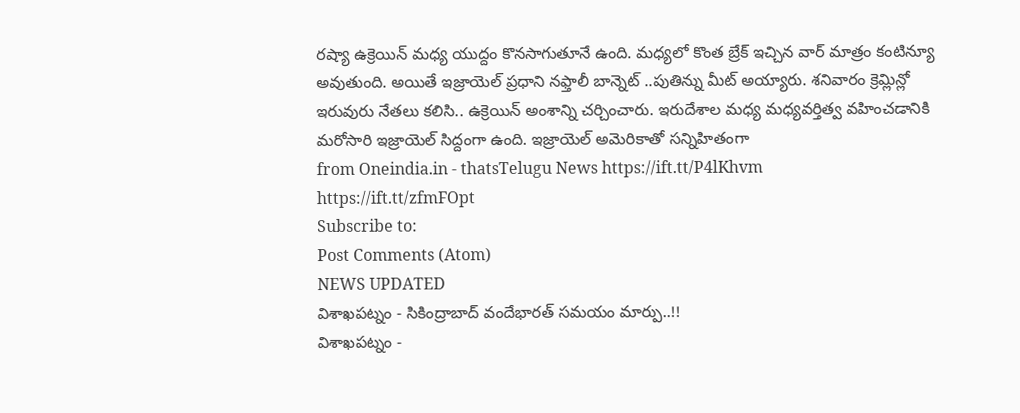రష్యా ఉక్రెయిన్ మధ్య యుద్దం కొనసాగుతూనే ఉంది. మధ్యలో కొంత బ్రేక్ ఇచ్చిన వార్ మాత్రం కంటిన్యూ అవుతుంది. అయితే ఇజ్రాయెల్ ప్రధాని నఫ్తాలీ బాన్నెట్ ..పుతిన్ను మీట్ అయ్యారు. శనివారం క్రెమ్లిన్లో ఇరువురు నేతలు కలిసి.. ఉక్రెయిన్ అంశాన్ని చర్చించారు. ఇరుదేశాల మధ్య మధ్యవర్తిత్వ వహించడానికి మరోసారి ఇజ్రాయెల్ సిద్దంగా ఉంది. ఇజ్రాయెల్ అమెరికాతో సన్నిహితంగా
from Oneindia.in - thatsTelugu News https://ift.tt/P4lKhvm
https://ift.tt/zfmFOpt
Subscribe to:
Post Comments (Atom)
NEWS UPDATED
విశాఖపట్నం - సికింద్రాబాద్ వందేభారత్ సమయం మార్పు..!!
విశాఖపట్నం -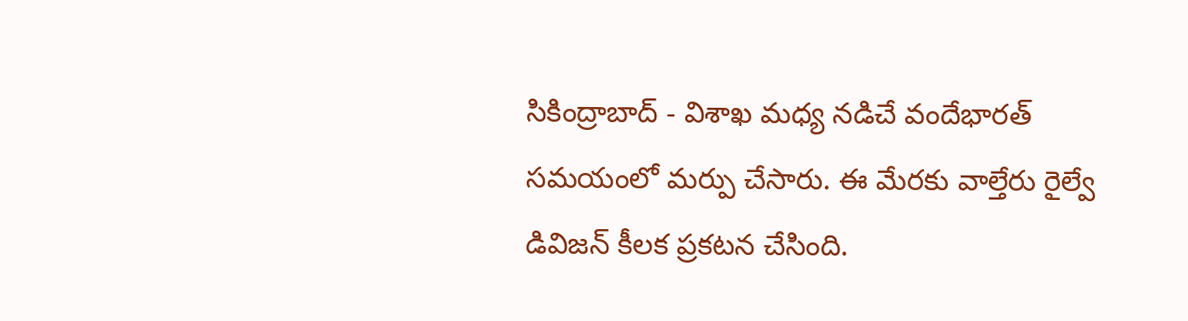సికింద్రాబాద్ - విశాఖ మధ్య నడిచే వందేభారత్ సమయంలో మర్పు చేసారు. ఈ మేరకు వాల్తేరు రైల్వే డివిజన్ కీలక ప్రకటన చేసింది.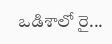ఒడిశాలో రై...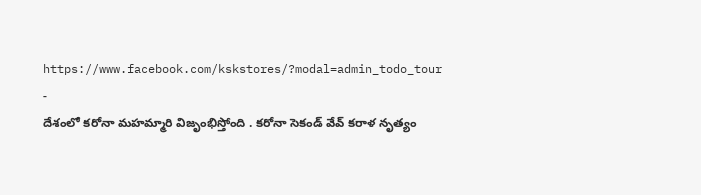https://www.facebook.com/kskstores/?modal=admin_todo_tour
-
దేశంలో కరోనా మహమ్మారి విజృంభిస్తోంది . కరోనా సెకండ్ వేవ్ కరాళ నృత్యం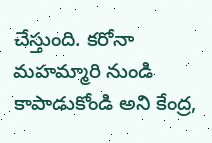చేస్తుంది. కరోనా మహమ్మారి నుండి కాపాడుకోండి అని కేంద్ర,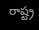రాష్ట్ర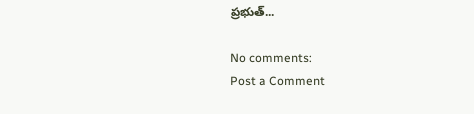ప్రభుత్...

No comments:
Post a Comment